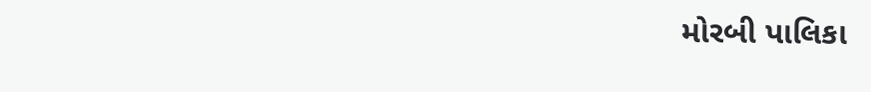મોરબી પાલિકા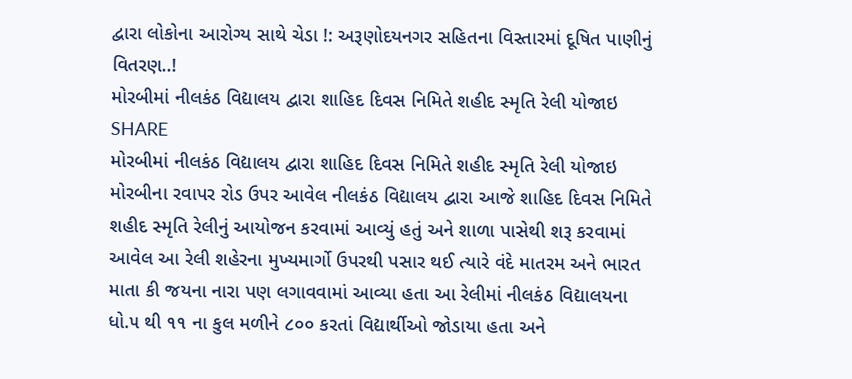દ્વારા લોકોના આરોગ્ય સાથે ચેડા !: અરૂણોદયનગર સહિતના વિસ્તારમાં દૂષિત પાણીનું વિતરણ..!
મોરબીમાં નીલકંઠ વિદ્યાલય દ્વારા શાહિદ દિવસ નિમિતે શહીદ સ્મૃતિ રેલી યોજાઇ
SHARE
મોરબીમાં નીલકંઠ વિદ્યાલય દ્વારા શાહિદ દિવસ નિમિતે શહીદ સ્મૃતિ રેલી યોજાઇ
મોરબીના રવાપર રોડ ઉપર આવેલ નીલકંઠ વિદ્યાલય દ્વારા આજે શાહિદ દિવસ નિમિતે શહીદ સ્મૃતિ રેલીનું આયોજન કરવામાં આવ્યું હતું અને શાળા પાસેથી શરૂ કરવામાં આવેલ આ રેલી શહેરના મુખ્યમાર્ગો ઉપરથી પસાર થઈ ત્યારે વંદે માતરમ અને ભારત માતા કી જયના નારા પણ લગાવવામાં આવ્યા હતા આ રેલીમાં નીલકંઠ વિદ્યાલયના ધો.૫ થી ૧૧ ના કુલ મળીને ૮૦૦ કરતાં વિદ્યાર્થીઓ જોડાયા હતા અને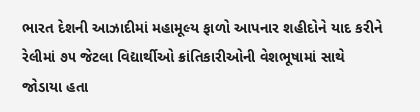ભારત દેશની આઝાદીમાં મહામૂલ્ય ફાળો આપનાર શહીદોને યાદ કરીને રેલીમાં ૭૫ જેટલા વિદ્યાર્થીઓ ક્રાંતિકારીઓની વેશભૂષામાં સાથે જોડાયા હતા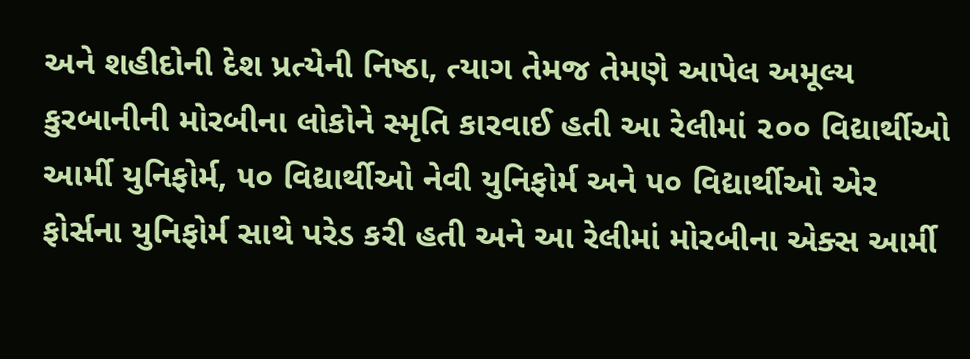અને શહીદોની દેશ પ્રત્યેની નિષ્ઠા, ત્યાગ તેમજ તેમણે આપેલ અમૂલ્ય કુરબાનીની મોરબીના લોકોને સ્મૃતિ કારવાઈ હતી આ રેલીમાં ૨૦૦ વિદ્યાર્થીઓ આર્મી યુનિફોર્મ, ૫૦ વિદ્યાર્થીઓ નેવી યુનિફોર્મ અને ૫૦ વિદ્યાર્થીઓ એર ફોર્સના યુનિફોર્મ સાથે પરેડ કરી હતી અને આ રેલીમાં મોરબીના એક્સ આર્મી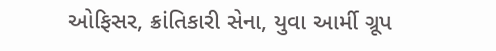ઓફિસર, ક્રાંતિકારી સેના, યુવા આર્મી ગ્રૂપ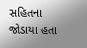સહિતના જોડાયા હતા